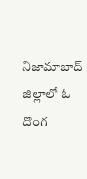నిజామాబాద్ జిల్లాలో ఓ దొంగ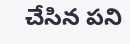చేసిన పని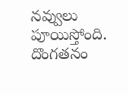నవ్వులు పూయిస్తోంది. దొంగతనం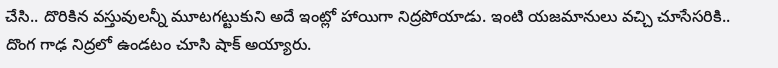చేసి.. దొరికిన వస్తువులన్నీ మూటగట్టుకుని అదే ఇంట్లో హాయిగా నిద్రపోయాడు. ఇంటి యజమానులు వచ్చి చూసేసరికి.. దొంగ గాఢ నిద్రలో ఉండటం చూసి షాక్ అయ్యారు.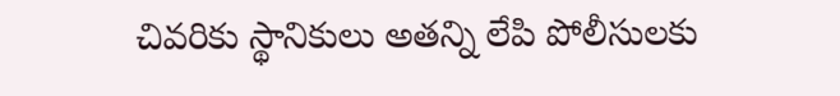చివరికు స్థానికులు అతన్ని లేపి పోలీసులకు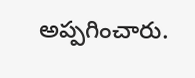అప్పగించారు.